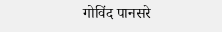गोविंद पानसरे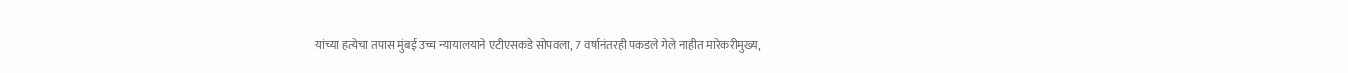यांच्या हत्येचा तपास मुंबई उच्च न्यायालयाने एटीएसकडे सोपवला, 7 वर्षानंतरही पकडले गेले नाहीत मारेकरीमुख्य,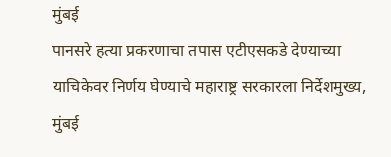मुंबई
पानसरे हत्या प्रकरणाचा तपास एटीएसकडे देण्याच्या याचिकेवर निर्णय घेण्याचे महाराष्ट्र सरकारला निर्देशमुख्य, मुंबई